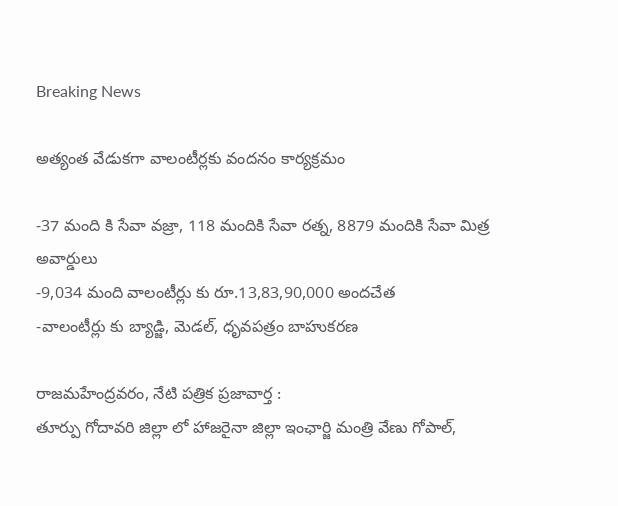Breaking News

అత్యంత వేడుకగా వాలంటీర్లకు వందనం కార్యక్రమం

-37 మంది కి సేవా వజ్రా, 118 మందికి సేవా రత్న, 8879 మందికి సేవా మిత్ర అవార్డులు
-9,034 మంది వాలంటీర్లు కు రూ.13,83,90,000 అందచేత
-వాలంటీర్లు కు బ్యాడ్జి, మెడల్, ధృవపత్రం బాహుకరణ

రాజమహేంద్రవరం, నేటి పత్రిక ప్రజావార్త :
తూర్పు గోదావరి జిల్లా లో హాజరైనా జిల్లా ఇంఛార్జి మంత్రి వేణు గోపాల్,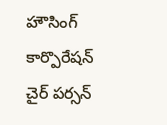హౌసింగ్ కార్పొరేషన్ చైర్ పర్సన్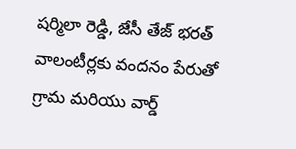షర్మిలా రెడ్డి, జేసీ తేజ్ భరత్
వాలంటీర్లకు వందనం పేరుతో గ్రామ మరియు వార్డ్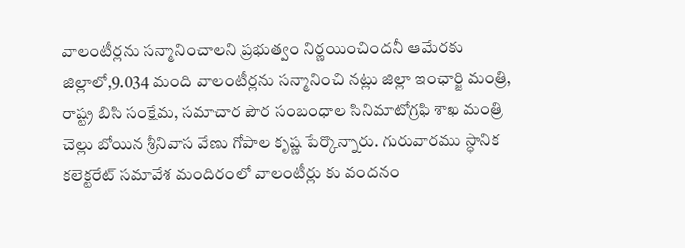వాలంటీర్లను సన్మానించాలని ప్రభుత్వం నిర్ణయించిందనీ ఆమేరకు జిల్లాలో,9.034 మంది వాలంటీర్లను సన్మానించి నట్లు జిల్లా ఇంఛార్జి మంత్రి, రాష్ట్ర బిసి సంక్షేమ, సమాచార పౌర సంబంధాల సినిమాటోగ్రఫి శాఖ మంత్రి చెల్లు బోయిన శ్రీనివాస వేణు గోపాల కృష్ణ పేర్కొన్నారు. గురువారము స్ధానిక కలెక్టరేట్ సమావేశ మందిరంలో వాలంటీర్లు కు వందనం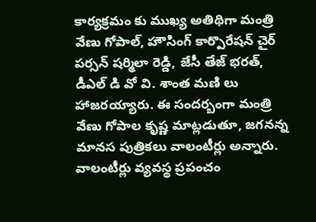కార్యక్రమం కు ముఖ్య అతిథిగా మంత్రి వేణు గోపాల్, హౌసింగ్ కార్పొరేషన్ చైర్ పర్సన్ షర్మిలా రెడ్డి, జేసీ తేజ్ భరత్, డీఎల్ డి వో వి. శాంత మణి లు హాజరయ్యారు. ఈ సందర్బంగా మంత్రి వేణు గోపాల కృష్ణ మాట్లడుతూ, జగనన్న మానస పుత్రికలు వాలంటీర్లు అన్నారు. వాలంటీర్లు వ్యవస్థ ప్రపంచం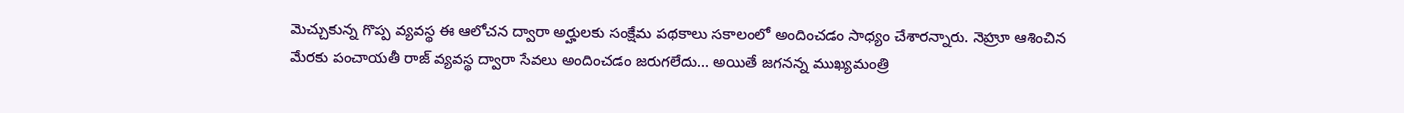మెచ్చుకున్న గొప్ప వ్యవస్థ ఈ ఆలోచన ద్వారా అర్హులకు సంక్షేమ పథకాలు సకాలంలో అందించడం సాధ్యం చేశారన్నారు. నెహ్రూ ఆశించిన మేరకు పంచాయతీ రాజ్ వ్యవస్థ ద్వారా సేవలు అందించడం జరుగలేదు… అయితే జగనన్న ముఖ్యమంత్రి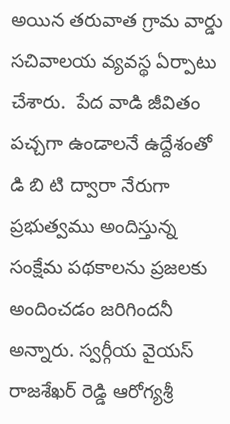అయిన తరువాత గ్రామ వార్డు సచివాలయ వ్యవస్థ ఏర్పాటు చేశారు.  పేద వాడి జీవితం పచ్చగా ఉండాలనే ఉద్దేశంతో డి బి టి ద్వారా నేరుగా ప్రభుత్వము అందిస్తున్న సంక్షేమ పథకాలను ప్రజలకు అందించడం జరిగిందనీ అన్నారు. స్వర్గీయ వైయస్ రాజశేఖర్ రెడ్డి ఆరోగ్యశ్రీ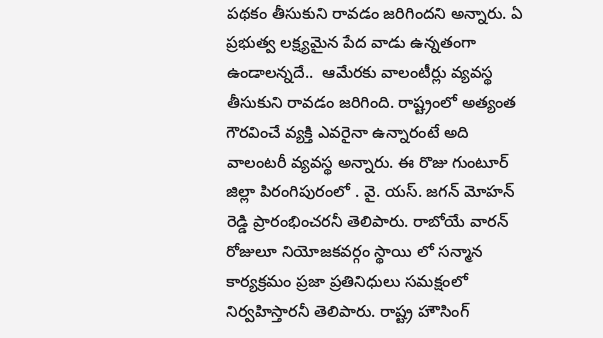పథకం తీసుకుని రావడం జరిగిందని అన్నారు. ఏ ప్రభుత్వ లక్ష్యమైన పేద వాడు ఉన్నతంగా ఉండాలన్నదే..  ఆమేరకు వాలంటీర్లు వ్యవస్థ తీసుకుని రావడం జరిగింది. రాష్ట్రంలో అత్యంత గౌరవించే వ్యక్తి ఎవరైనా ఉన్నారంటే అది వాలంటరీ వ్యవస్థ అన్నారు. ఈ రొజు గుంటూర్ జిల్లా పిరంగిపురంలో . వై. యస్. జగన్ మోహన్ రెడ్డి ప్రారంభించరనీ తెలిపారు. రాబోయే వారన్ రోజులూ నియోజకవర్గం స్థాయి లో సన్మాన కార్యక్రమం ప్రజా ప్రతినిధులు సమక్షంలో నిర్వహిస్తారనీ తెలిపారు. రాష్ట్ర హౌసింగ్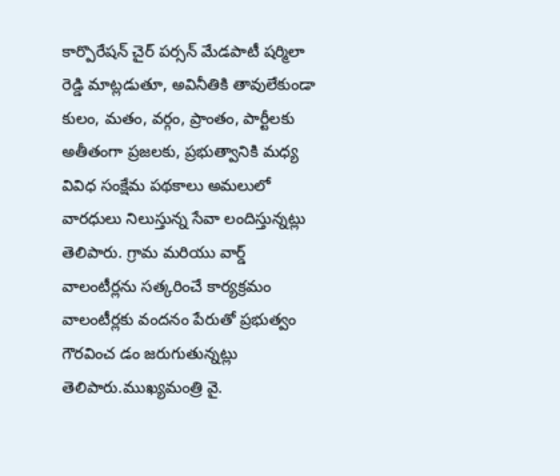కార్పొరేషన్ చైర్ పర్సన్ మేడపాటీ షర్మిలా రెడ్డి మాట్లడుతూ, అవినీతికి తావులేకుండా కులం, మతం, వర్గం, ప్రాంతం, పార్టీలకు అతీతంగా ప్రజలకు, ప్రభుత్వానికి మధ్య వివిధ సంక్షేమ పథకాలు అమలులో వారధులు నిలుస్తున్న సేవా లందిస్తున్నట్లు తెలిపారు. గ్రామ మరియు వార్డ్ వాలంటీర్లను సత్కరించే కార్యక్రమం వాలంటీర్లకు వందనం పేరుతో ప్రభుత్వం గౌరవించ డం జరుగుతున్నట్లు తెలిపారు.ముఖ్యమంత్రి వై.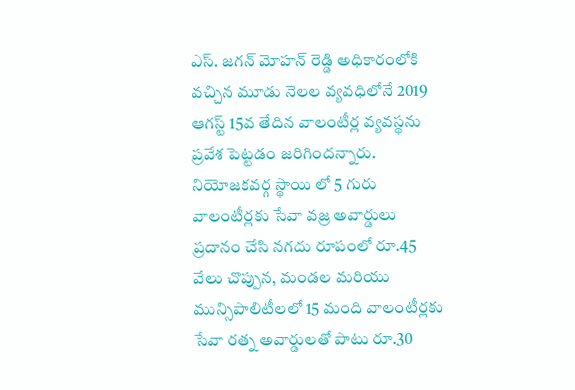ఎస్. జగన్ మోహన్ రెడ్డి అధికారంలోకి వచ్చిన మూడు నెలల వ్యవధిలోనే 2019 ఆగస్ట్ 15వ తేదిన వాలంటీర్ల వ్యవస్థను ప్రవేశ పెట్టడం జరిగిందన్నారు. నియోజకవర్గ స్థాయి లో 5 గురు వాలంటీర్లకు సేవా వజ్ర అవార్డులు ప్రదానం చేసి నగదు రూపంలో రూ.45 వేలు చొప్పున, మండల మరియు మున్సిపాలిటీలలో 15 మంది వాలంటీర్లకు సేవా రత్న అవార్డులతో పాటు రూ.30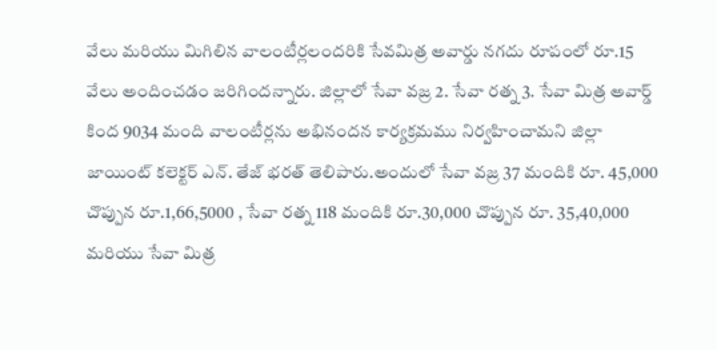వేలు మరియు మిగిలిన వాలంటీర్లలందరికి సేవమిత్ర అవార్డు నగదు రూపంలో రూ.15 వేలు అందించడం జరిగిందన్నారు. జిల్లాలో సేవా వజ్ర 2. సేవా రత్న 3. సేవా మిత్ర అవార్డ్ కింద 9034 మంది వాలంటీర్లను అభినందన కార్యక్రమము నిర్వహించామని జిల్లా జాయింట్ కలెక్టర్ ఎన్. తేజ్ భరత్ తెలిపారు.అందులో సేవా వజ్ర 37 మందికి రూ. 45,000 చొప్పున రూ.1,66,5000 , సేవా రత్న 118 మందికి రూ.30,000 చొప్పున రూ. 35,40,000 మరియు సేవా మిత్ర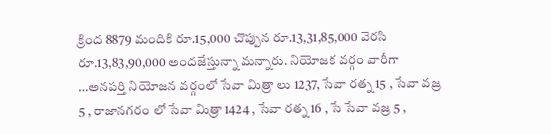క్రింద 8879 మందికి రూ.15,000 చొప్పున రూ.13,31,85,000 వెరసి రూ.13,83,90,000 అందజేస్తున్నా మన్నారు. నియోజక వర్గం వారీగా …అనపర్తి నియోజన వర్గంలో సేవా మిత్రా లు 1237, సేవా రత్న 15 , సేవా వజ్ర 5 , రాజానగరం లో సేవా మిత్రా 1424 , సేవా రత్న 16 , సే సేవా వజ్ర 5 ,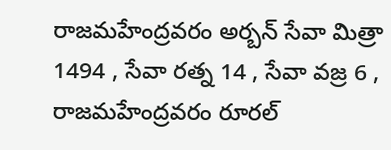రాజమహేంద్రవరం అర్బన్ సేవా మిత్రా 1494 , సేవా రత్న 14 , సేవా వజ్ర 6 , రాజమహేంద్రవరం రూరల్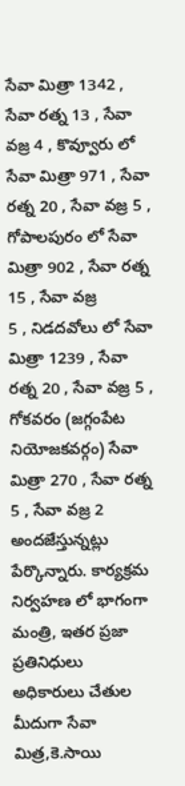సేవా మిత్రా 1342 , సేవా రత్న 13 , సేవా వజ్ర 4 , కొవ్వూరు లో సేవా మిత్రా 971 , సేవా రత్న 20 , సేవా వజ్ర 5 , గోపాలపురం లో సేవా మిత్రా 902 , సేవా రత్న 15 , సేవా వజ్ర
5 , నిడదవోలు లో సేవా మిత్రా 1239 , సేవా రత్న 20 , సేవా వజ్ర 5 , గోకవరం (జగ్గంపేట నియోజకవర్గం) సేవా మిత్రా 270 , సేవా రత్న 5 , సేవా వజ్ర 2 అందజేస్తున్నట్లు పేర్కొన్నారు. కార్యక్రమ నిర్వహణ లో భాగంగా మంత్రి, ఇతర ప్రజా ప్రతినిధులు అధికారులు చేతుల మీదుగా సేవా మిత్ర,కె.సాయి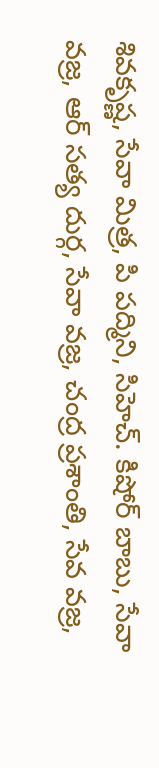శివకృష్ణ, సేవా మిత్ర, పి పద్మిని, సిహెచ్. కిషోర్ బాబు, సేవా వజ్ర, ఆర్ సత్య దుర్గ, సేవా వజ్ర, చంద్ర ప్రశాంతి, సేవ వజ్ర,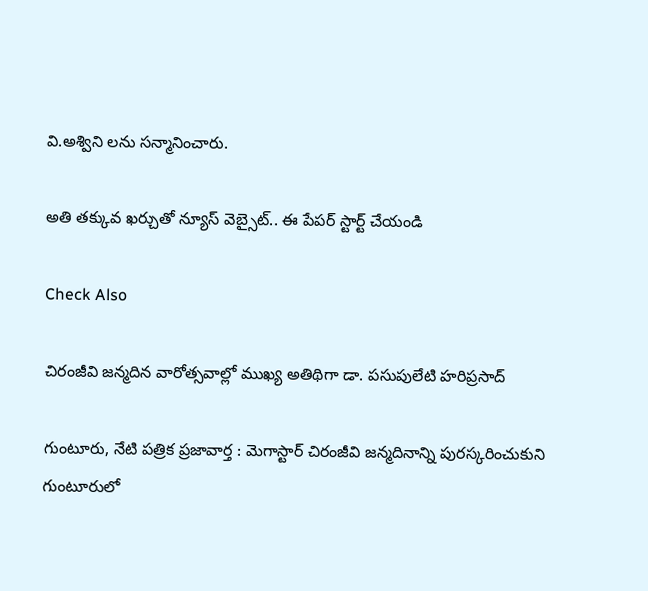వి.అశ్విని లను సన్మానించారు.

అతి తక్కువ ఖర్చుతో న్యూస్ వెబ్సైట్.. ఈ పేపర్ స్టార్ట్ చేయండి

Check Also

చిరంజీవి జన్మదిన వారోత్సవాల్లో ముఖ్య అతిథిగా డా. పసుపులేటి హరిప్రసాద్

గుంటూరు, నేటి పత్రిక ప్రజావార్త : మెగాస్టార్ చిరంజీవి జన్మదినాన్ని పురస్కరించుకుని గుంటూరులో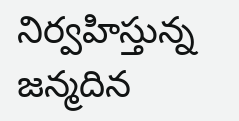నిర్వహిస్తున్న జన్మదిన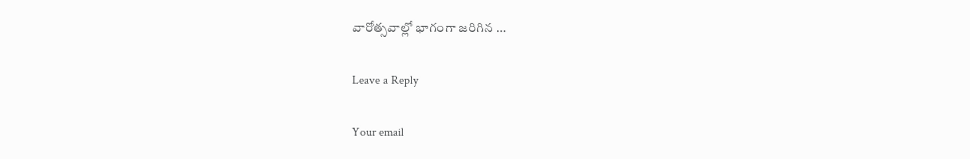వారోత్సవాల్లో భాగంగా జరిగిన …

Leave a Reply

Your email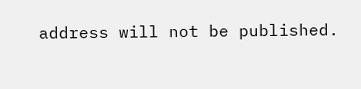address will not be published.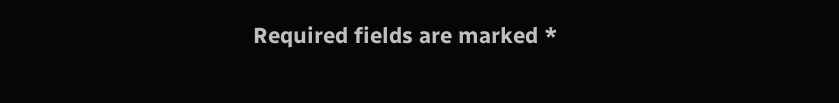Required fields are marked *